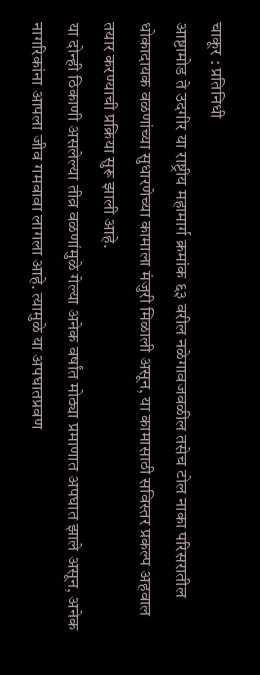चाकूर : प्रतिनिधी
आष्टामोड ते उदगीर या राष्ट्रीय महामार्ग क्रमांक ६३ वरील नळेगावजवळील तसेच टोल नाका परिसरातील धोकादायक वळणांच्या सुधारणेच्या कामाला मंजुरी मिळाली असून, या कामासाठी सविस्तर प्रकल्प अहवाल तयार करण्याची प्रक्रिया सुरू झाली आहे.
या दोन्ही ठिकाणी असलेल्या तीव्र वळणांमुळे गेल्या अनेक वर्षांत मोठ्या प्रमाणात अपघात झाले असून, अनेक नागरिकांना आपला जीव गमवावा लागला आहे. त्यामुळे या अपघातप्रवण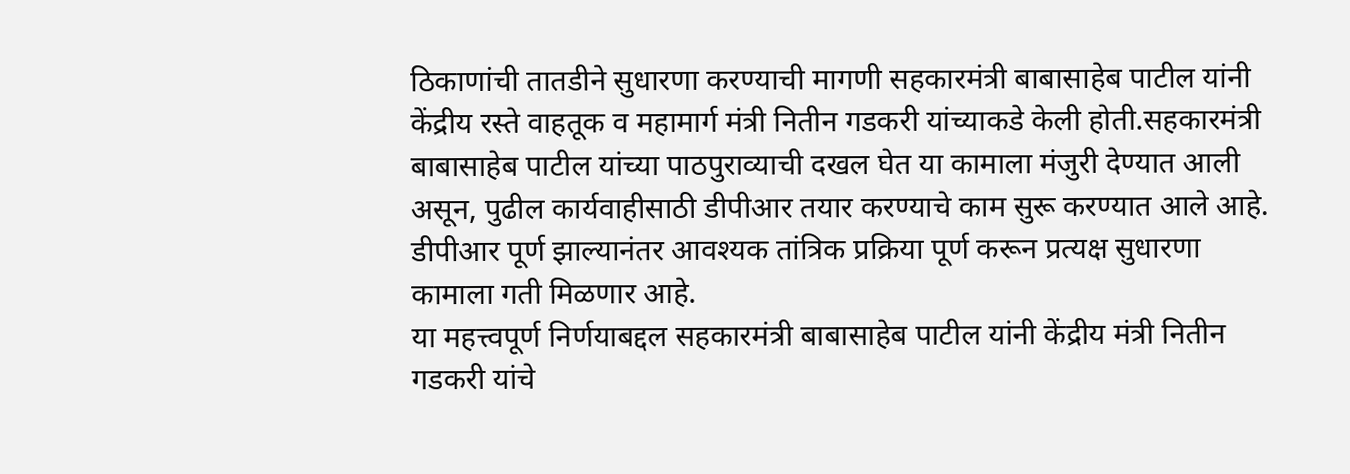ठिकाणांची तातडीने सुधारणा करण्याची मागणी सहकारमंत्री बाबासाहेब पाटील यांनी केंद्रीय रस्ते वाहतूक व महामार्ग मंत्री नितीन गडकरी यांच्याकडे केली होती.सहकारमंत्री बाबासाहेब पाटील यांच्या पाठपुराव्याची दखल घेत या कामाला मंजुरी देण्यात आली असून, पुढील कार्यवाहीसाठी डीपीआर तयार करण्याचे काम सुरू करण्यात आले आहे. डीपीआर पूर्ण झाल्यानंतर आवश्यक तांत्रिक प्रक्रिया पूर्ण करून प्रत्यक्ष सुधारणा कामाला गती मिळणार आहे.
या महत्त्वपूर्ण निर्णयाबद्दल सहकारमंत्री बाबासाहेब पाटील यांनी केंद्रीय मंत्री नितीन गडकरी यांचे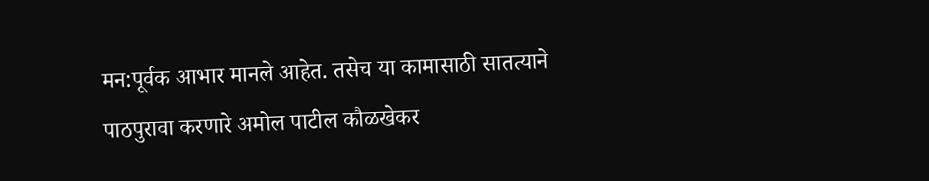मन:पूर्वक आभार मानले आहेत. तसेच या कामासाठी सातत्याने पाठपुरावा करणारे अमोल पाटील कौळखेकर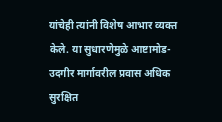यांचेही त्यांनी विशेष आभार व्यक्त केले. या सुधारणेमुळे आष्टामोड-उदगीर मार्गावरील प्रवास अधिक सुरक्षित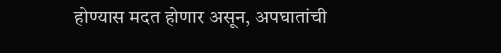होण्यास मदत होणार असून, अपघातांची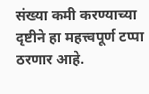संख्या कमी करण्याच्या दृष्टीने हा महत्त्वपूर्ण टप्पा ठरणार आहे.